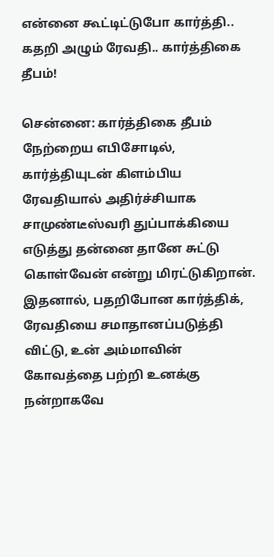என்னை கூட்டிட்டுபோ கார்த்தி.. கதறி அழும் ரேவதி.. கார்த்திகை தீபம்!

சென்னை: கார்த்திகை தீபம் நேற்றைய எபிசோடில், கார்த்தியுடன் கிளம்பிய ரேவதியால் அதிர்ச்சியாக சாமுண்டீஸ்வரி துப்பாக்கியை எடுத்து தன்னை தானே சுட்டு கொள்வேன் என்று மிரட்டுகிறான். இதனால், பதறிபோன கார்த்திக், ரேவதியை சமாதானப்படுத்தி விட்டு, உன் அம்மாவின் கோவத்தை பற்றி உனக்கு நன்றாகவே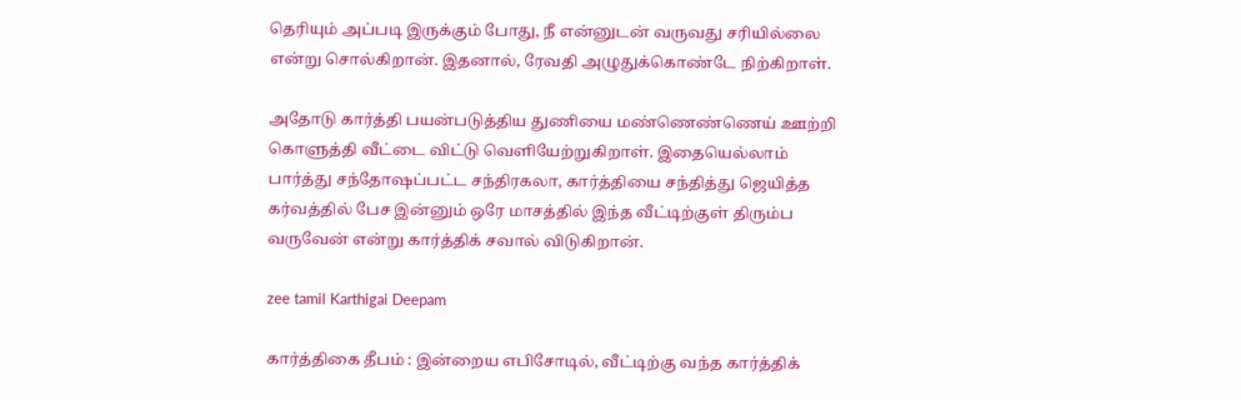தெரியும் அப்படி இருக்கும் போது, நீ என்னுடன் வருவது சரியில்லை என்று சொல்கிறான். இதனால், ரேவதி அழுதுக்கொண்டே நிற்கிறாள்.

அதோடு கார்த்தி பயன்படுத்திய துணியை மண்ணெண்ணெய் ஊற்றி கொளுத்தி வீட்டை விட்டு வெளியேற்றுகிறாள். இதையெல்லாம் பார்த்து சந்தோஷப்பட்ட சந்திரகலா, கார்த்தியை சந்தித்து ஜெயித்த கர்வத்தில் பேச இன்னும் ஒரே மாசத்தில் இந்த வீட்டிற்குள் திரும்ப வருவேன் என்று கார்த்திக் சவால் விடுகிறான்.

zee tamil Karthigai Deepam

கார்த்திகை தீபம் : இன்றைய எபிசோடில், வீட்டிற்கு வந்த கார்த்திக்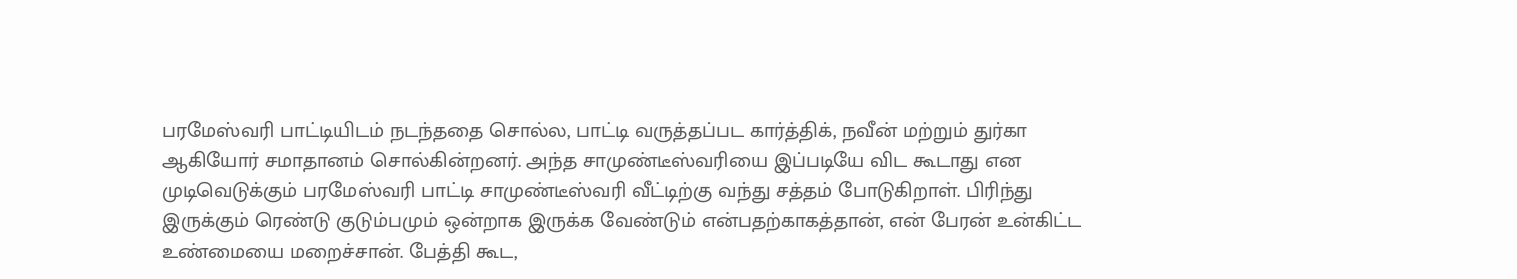பரமேஸ்வரி பாட்டியிடம் நடந்ததை சொல்ல, பாட்டி வருத்தப்பட கார்த்திக், நவீன் மற்றும் துர்கா ஆகியோர் சமாதானம் சொல்கின்றனர். அந்த சாமுண்டீஸ்வரியை இப்படியே விட கூடாது என முடிவெடுக்கும் பரமேஸ்வரி பாட்டி சாமுண்டீஸ்வரி வீட்டிற்கு வந்து சத்தம் போடுகிறாள். பிரிந்து இருக்கும் ரெண்டு குடும்பமும் ஒன்றாக இருக்க வேண்டும் என்பதற்காகத்தான், என் பேரன் உன்கிட்ட உண்மையை மறைச்சான். பேத்தி கூட,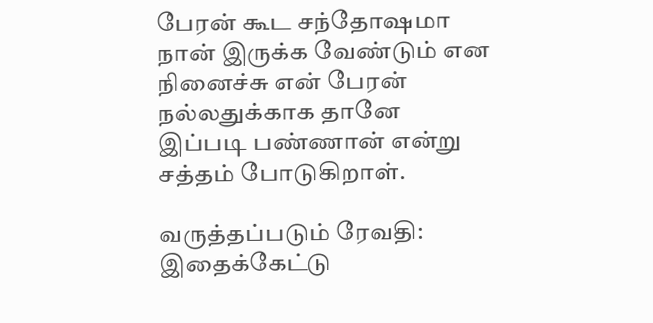பேரன் கூட சந்தோஷமா நான் இருக்க வேண்டும் என நினைச்சு என் பேரன் நல்லதுக்காக தானே இப்படி பண்ணான் என்று சத்தம் போடுகிறாள்.

வருத்தப்படும் ரேவதி: இதைக்கேட்டு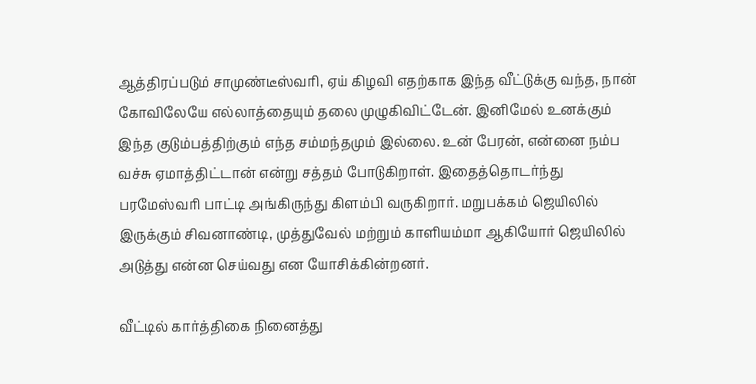ஆத்திரப்படும் சாமுண்டீஸ்வரி, ஏய் கிழவி எதற்காக இந்த வீட்டுக்கு வந்த, நான் கோவிலேயே எல்லாத்தையும் தலை முழுகிவிட்டேன். இனிமேல் உனக்கும் இந்த குடும்பத்திற்கும் எந்த சம்மந்தமும் இல்லை. உன் பேரன், என்னை நம்ப வச்சு ஏமாத்திட்டான் என்று சத்தம் போடுகிறாள். இதைத்தொடர்ந்து பரமேஸ்வரி பாட்டி அங்கிருந்து கிளம்பி வருகிறார்‌. மறுபக்கம் ஜெயிலில் இருக்கும் சிவனாண்டி, முத்துவேல் மற்றும் காளியம்மா ஆகியோர் ஜெயிலில் அடுத்து என்ன செய்வது என யோசிக்கின்றனர்.

வீட்டில் கார்த்திகை நினைத்து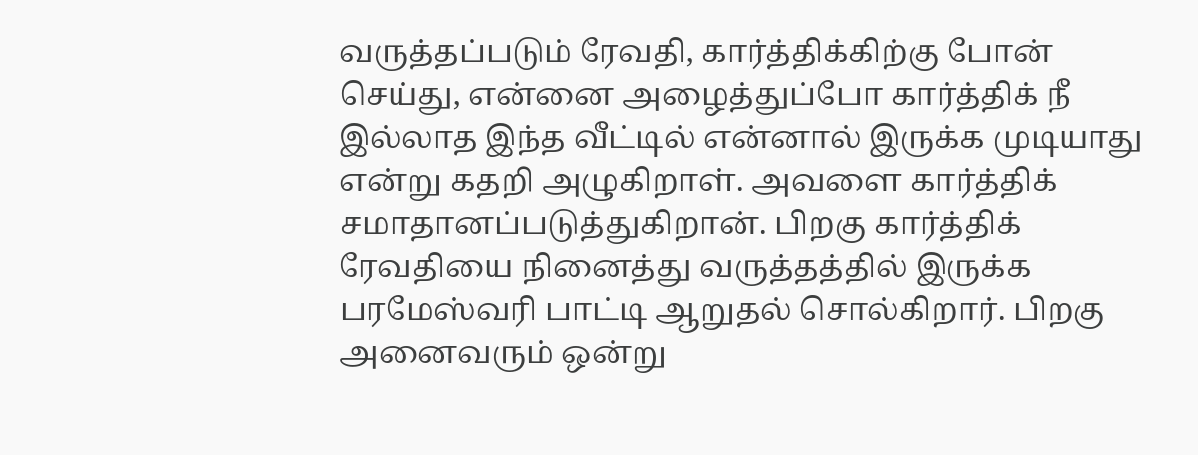வருத்தப்படும் ரேவதி, கார்த்திக்கிற்கு போன் செய்து, என்னை அழைத்துப்போ கார்த்திக் நீ இல்லாத இந்த வீட்டில் என்னால் இருக்க முடியாது என்று கதறி அழுகிறாள். அவளை கார்த்திக் சமாதானப்படுத்துகிறான். பிறகு கார்த்திக் ரேவதியை நினைத்து வருத்தத்தில் இருக்க பரமேஸ்வரி பாட்டி ஆறுதல் சொல்கிறார். பிறகு அனைவரும் ஒன்று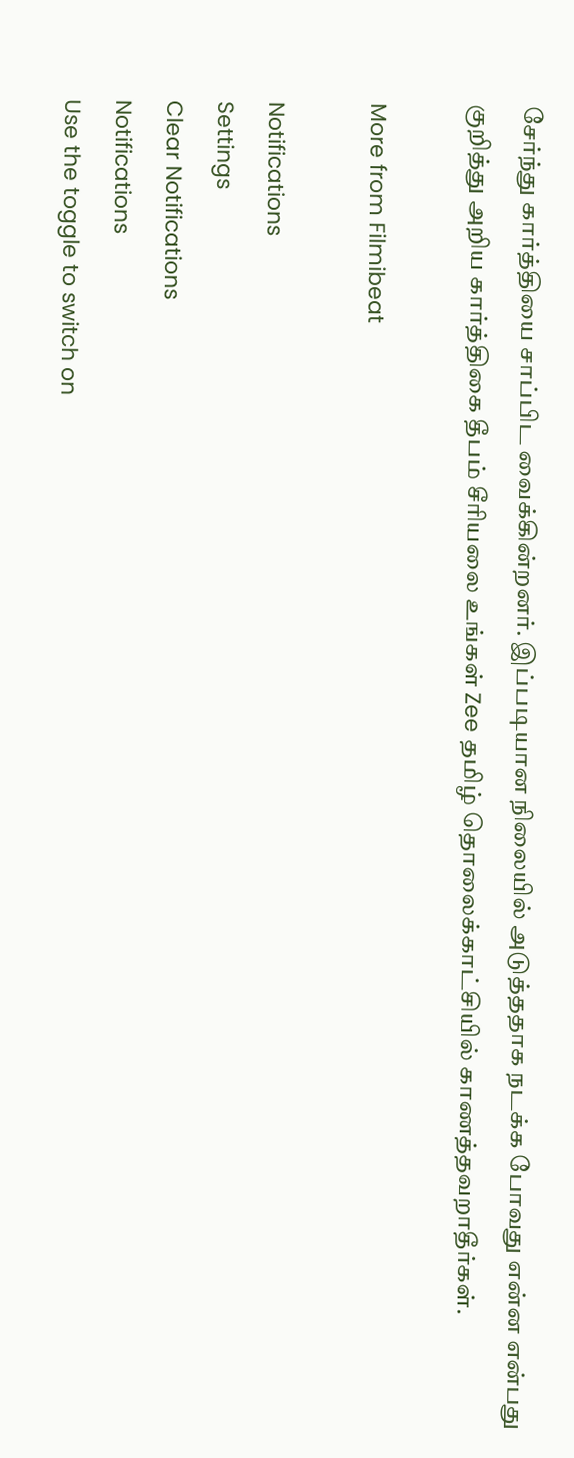சேர்ந்து கார்த்தியை சாப்பிட வைக்கின்றனர். இப்படியான நிலையில் அடுத்ததாக நடக்க போவது என்ன என்பது குறித்து அறிய கார்த்திகை தீபம் சீரியலை உங்கள் Zee தமிழ் தொலைக்காட்சியில் காணத்தவறாதீர்கள்.

More from Filmibeat

Notifications
Settings
Clear Notifications
Notifications
Use the toggle to switch on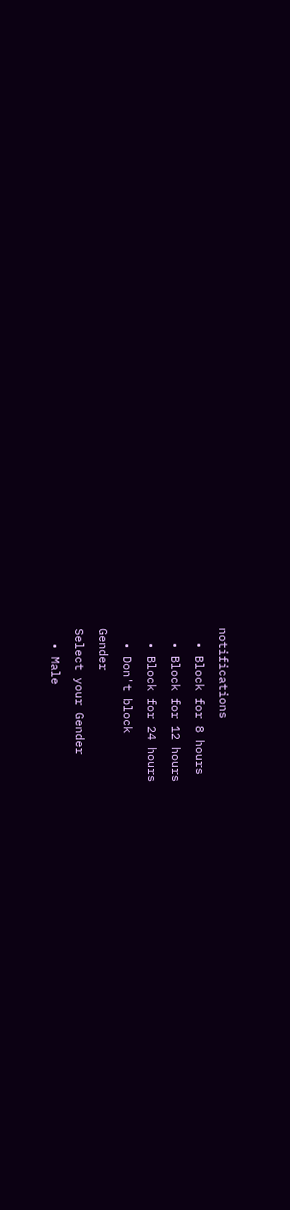notifications
  • Block for 8 hours
  • Block for 12 hours
  • Block for 24 hours
  • Don't block
Gender
Select your Gender
  • Male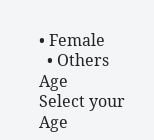• Female
  • Others
Age
Select your Age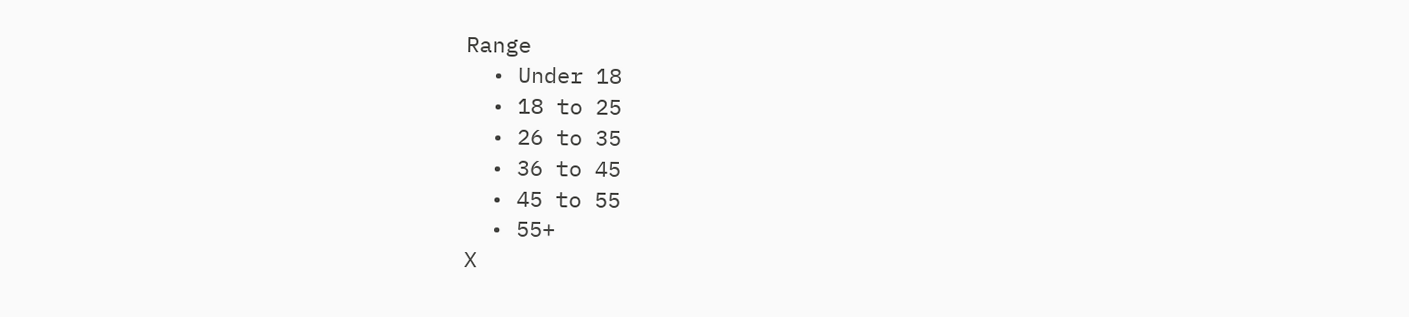Range
  • Under 18
  • 18 to 25
  • 26 to 35
  • 36 to 45
  • 45 to 55
  • 55+
X